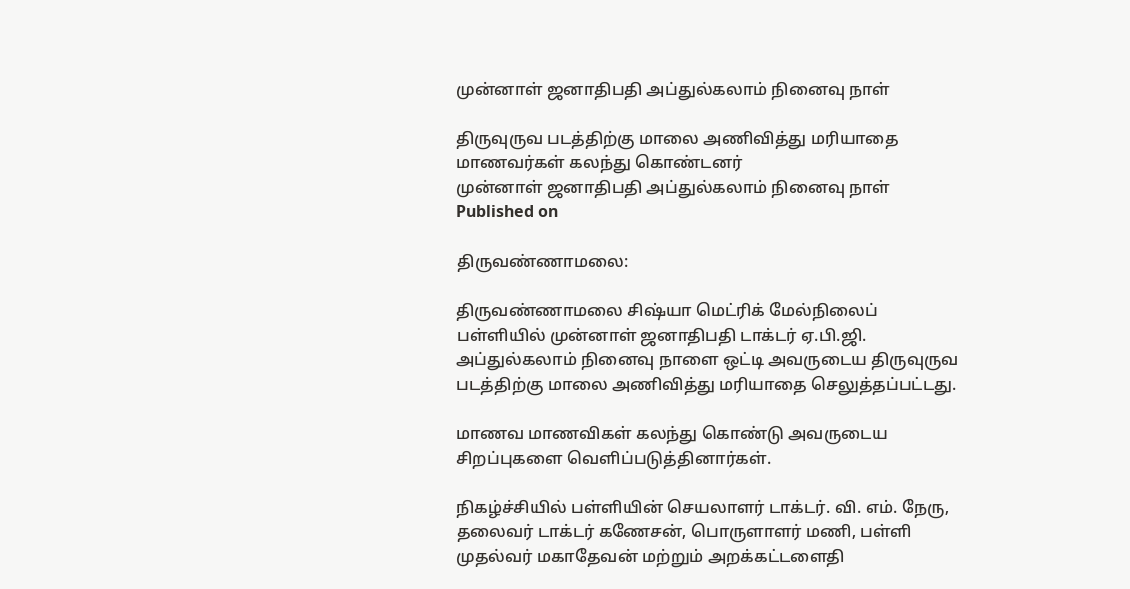முன்னாள் ஜனாதிபதி அப்துல்கலாம் நினைவு நாள்

திருவுருவ படத்திற்கு மாலை அணிவித்து மரியாதை மாணவர்கள் கலந்து கொண்டனர்
முன்னாள் ஜனாதிபதி அப்துல்கலாம் நினைவு நாள்
Published on

திருவண்ணாமலை:

திருவண்ணாமலை சிஷ்யா மெட்ரிக் மேல்நிலைப் பள்ளியில் முன்னாள் ஜனாதிபதி டாக்டர் ஏ.பி.ஜி. அப்துல்கலாம் நினைவு நாளை ஒட்டி அவருடைய திருவுருவ படத்திற்கு மாலை அணிவித்து மரியாதை செலுத்தப்பட்டது.

மாணவ மாணவிகள் கலந்து கொண்டு அவருடைய சிறப்புகளை வெளிப்படுத்தினார்கள்.

நிகழ்ச்சியில் பள்ளியின் செயலாளர் டாக்டர். வி. எம். நேரு, தலைவர் டாக்டர் கணேசன், பொருளாளர் மணி, பள்ளி முதல்வர் மகாதேவன் மற்றும் அறக்கட்டளைதி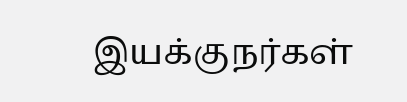இயக்குநர்கள்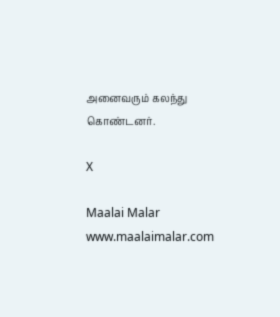அனைவரும் கலந்து கொண்டனர்.

X

Maalai Malar
www.maalaimalar.com